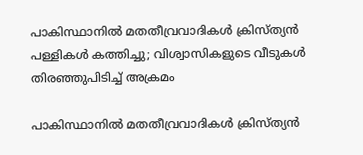പാകിസ്ഥാനില്‍ മതതീവ്രവാദികള്‍ ക്രിസ്ത്യന്‍ പള്ളികള്‍ കത്തിച്ചു; വിശ്വാസികളുടെ വീടുകള്‍ തിരഞ്ഞുപിടിച്ച് അക്രമം

പാകിസ്ഥാനില്‍ മതതീവ്രവാദികള്‍ ക്രിസ്ത്യന്‍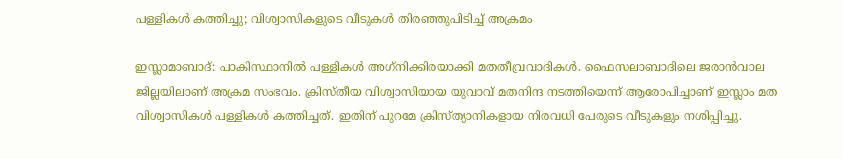പള്ളികള്‍ കത്തിച്ചു; വിശ്വാസികളുടെ വീടുകള്‍ തിരഞ്ഞുപിടിച്ച് അക്രമം

ഇസ്ലാമാബാദ്: പാകിസ്ഥാനില്‍ പള്ളികള്‍ അഗ്‌നിക്കിരയാക്കി മതതീവ്രവാദികള്‍. ഫൈസലാബാദിലെ ജരാന്‍വാല ജില്ലയിലാണ് അക്രമ സംഭവം. ക്രിസ്തീയ വിശ്വാസിയായ യുവാവ് മതനിന്ദ നടത്തിയെന്ന് ആരോപിച്ചാണ് ഇസ്ലാം മത വിശ്വാസികള്‍ പള്ളികള്‍ കത്തിച്ചത്. ഇതിന് പുറമേ ക്രിസ്ത്യാനികളായ നിരവധി പേരുടെ വീടുകളും നശിപ്പിച്ചു.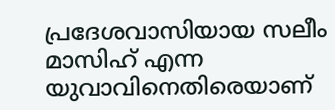പ്രദേശവാസിയായ സലീം മാസിഹ് എന്ന യുവാവിനെതിരെയാണ്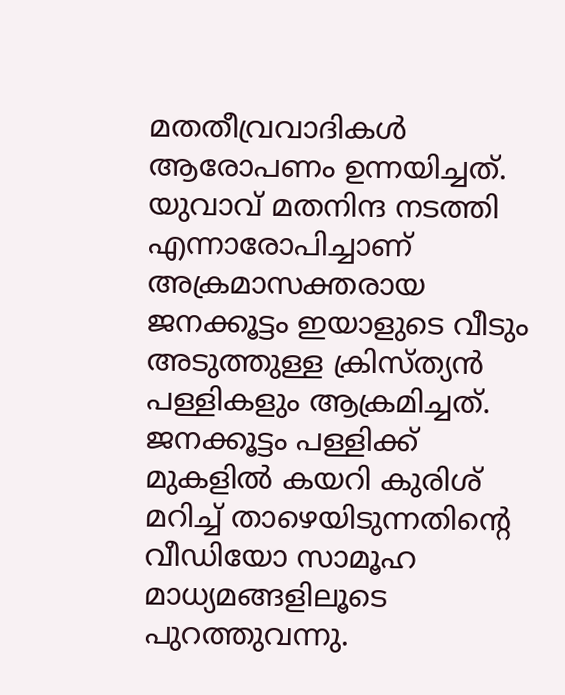മതതീവ്രവാദികള്‍ ആരോപണം ഉന്നയിച്ചത്. യുവാവ് മതനിന്ദ നടത്തി എന്നാരോപിച്ചാണ് അക്രമാസക്തരായ ജനക്കൂട്ടം ഇയാളുടെ വീടും അടുത്തുള്ള ക്രിസ്ത്യന്‍ പള്ളികളും ആക്രമിച്ചത്. ജനക്കൂട്ടം പള്ളിക്ക് മുകളില്‍ കയറി കുരിശ് മറിച്ച് താഴെയിടുന്നതിന്റെ വീഡിയോ സാമൂഹ മാധ്യമങ്ങളിലൂടെ പുറത്തുവന്നു.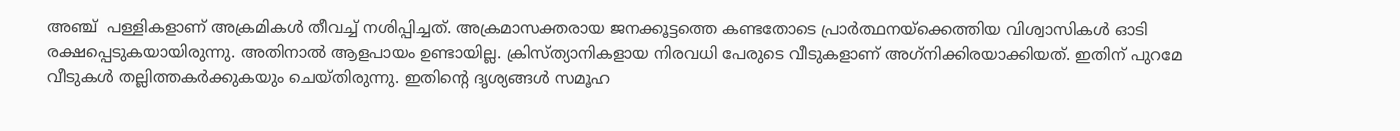അഞ്ച്  പള്ളികളാണ് അക്രമികള്‍ തീവച്ച് നശിപ്പിച്ചത്. അക്രമാസക്തരായ ജനക്കൂട്ടത്തെ കണ്ടതോടെ പ്രാര്‍ത്ഥനയ്ക്കെത്തിയ വിശ്വാസികള്‍ ഓടി രക്ഷപ്പെടുകയായിരുന്നു. അതിനാല്‍ ആളപായം ഉണ്ടായില്ല. ക്രിസ്ത്യാനികളായ നിരവധി പേരുടെ വീടുകളാണ് അഗ്‌നിക്കിരയാക്കിയത്. ഇതിന് പുറമേ വീടുകള്‍ തല്ലിത്തകര്‍ക്കുകയും ചെയ്തിരുന്നു. ഇതിന്റെ ദൃശ്യങ്ങള്‍ സമൂഹ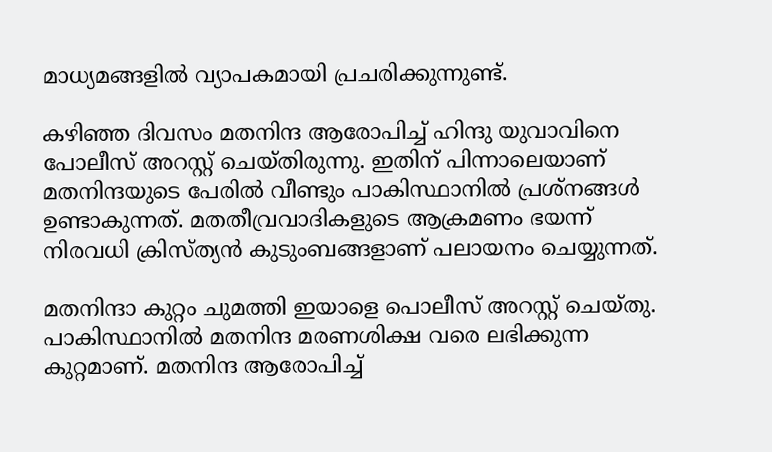മാധ്യമങ്ങളില്‍ വ്യാപകമായി പ്രചരിക്കുന്നുണ്ട്.

കഴിഞ്ഞ ദിവസം മതനിന്ദ ആരോപിച്ച് ഹിന്ദു യുവാവിനെ പോലീസ് അറസ്റ്റ് ചെയ്തിരുന്നു. ഇതിന് പിന്നാലെയാണ് മതനിന്ദയുടെ പേരില്‍ വീണ്ടും പാകിസ്ഥാനില്‍ പ്രശ്നങ്ങള്‍ ഉണ്ടാകുന്നത്. മതതീവ്രവാദികളുടെ ആക്രമണം ഭയന്ന് നിരവധി ക്രിസ്ത്യന്‍ കുടുംബങ്ങളാണ് പലായനം ചെയ്യുന്നത്.

മതനിന്ദാ കുറ്റം ചുമത്തി ഇയാളെ പൊലീസ് അറസ്റ്റ് ചെയ്തു. പാകിസ്ഥാനില്‍ മതനിന്ദ മരണശിക്ഷ വരെ ലഭിക്കുന്ന കുറ്റമാണ്. മതനിന്ദ ആരോപിച്ച്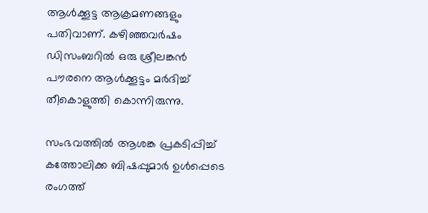ആള്‍ക്കൂട്ട ആക്രമണങ്ങളും പതിവാണ്. കഴിഞ്ഞവര്‍ഷം ഡിസംബറില്‍ ഒരു ശ്രീലങ്കന്‍ പൗരനെ ആള്‍ക്കൂട്ടം മര്‍ദിച്ച് തീകൊളുത്തി കൊന്നിരുന്നു.

സംഭവത്തില്‍ ആശങ്ക പ്രകടിപ്പിച്ച് കത്തോലിക്ക ബിഷപ്പുമാര്‍ ഉള്‍പ്പെടെ രംഗത്ത്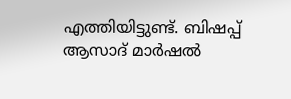എത്തിയിട്ടുണ്ട്. ബിഷപ്പ് ആസാദ് മാര്‍ഷല്‍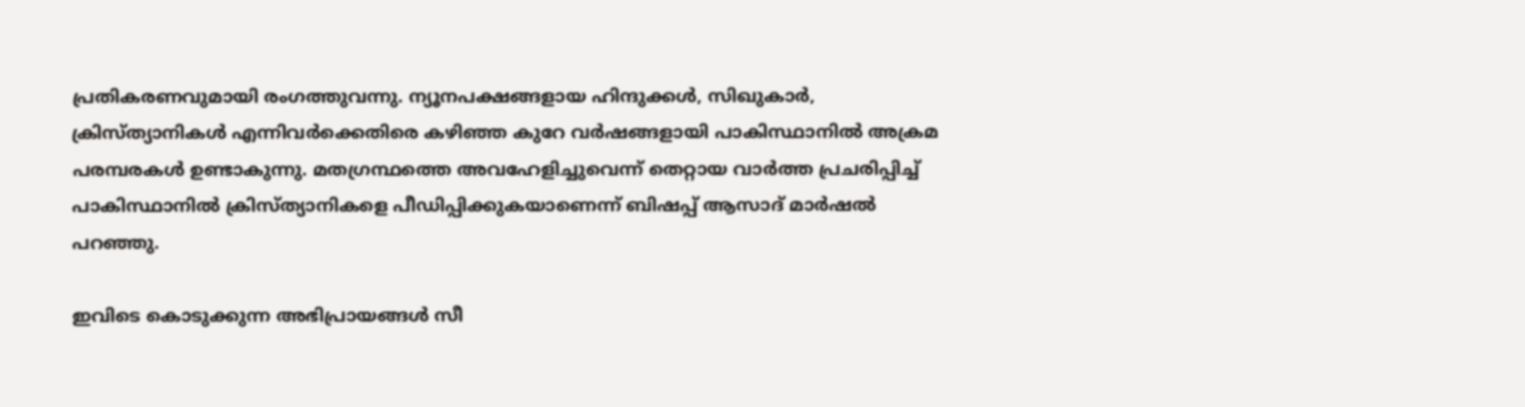പ്രതികരണവുമായി രംഗത്തുവന്നു. ന്യൂനപക്ഷങ്ങളായ ഹിന്ദുക്കള്‍, സിഖുകാര്‍, ക്രിസ്ത്യാനികള്‍ എന്നിവര്‍ക്കെതിരെ കഴിഞ്ഞ കുറേ വര്‍ഷങ്ങളായി പാകിസ്ഥാനില്‍ അക്രമ പരമ്പരകള്‍ ഉണ്ടാകുന്നു. മതഗ്രന്ഥത്തെ അവഹേളിച്ചുവെന്ന് തെറ്റായ വാര്‍ത്ത പ്രചരിപ്പിച്ച് പാകിസ്ഥാനില്‍ ക്രിസ്ത്യാനികളെ പീഡിപ്പിക്കുകയാണെന്ന് ബിഷപ്പ് ആസാദ് മാര്‍ഷല്‍ പറഞ്ഞു.

ഇവിടെ കൊടുക്കുന്ന അഭിപ്രായങ്ങള്‍ സീ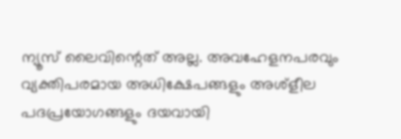ന്യൂസ് ലൈവിന്റെത് അല്ല. അവഹേളനപരവും വ്യക്തിപരമായ അധിക്ഷേപങ്ങളും അശ്‌ളീല പദപ്രയോഗങ്ങളും ദയവായി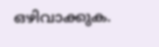ഒഴിവാക്കുക.